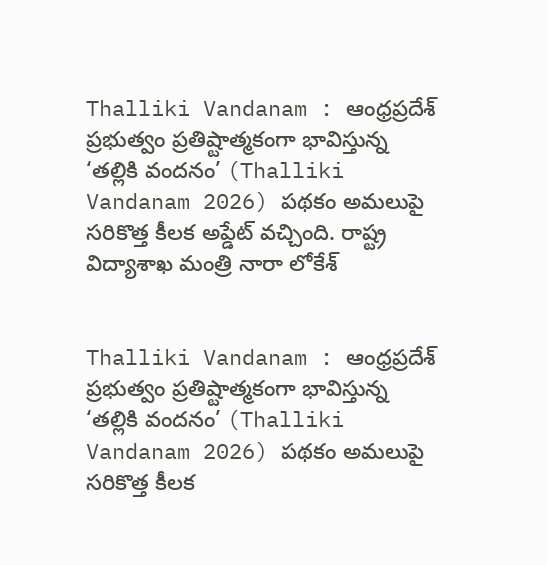Thalliki Vandanam : ఆంధ్రప్రదేశ్ ప్రభుత్వం ప్రతిష్టాత్మకంగా భావిస్తున్న ‘తల్లికి వందనం’ (Thalliki Vandanam 2026) పథకం అమలుపై సరికొత్త కీలక అప్డేట్ వచ్చింది. రాష్ట్ర విద్యాశాఖ మంత్రి నారా లోకేశ్


Thalliki Vandanam : ఆంధ్రప్రదేశ్ ప్రభుత్వం ప్రతిష్టాత్మకంగా భావిస్తున్న ‘తల్లికి వందనం’ (Thalliki Vandanam 2026) పథకం అమలుపై సరికొత్త కీలక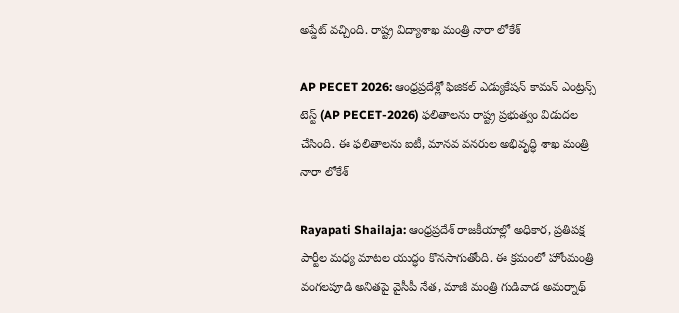అప్డేట్ వచ్చింది. రాష్ట్ర విద్యాశాఖ మంత్రి నారా లోకేశ్

AP PECET 2026: ఆంధ్రప్రదేశ్లో ఫిజికల్ ఎడ్యుకేషన్ కామన్ ఎంట్రన్స్ టెస్ట్ (AP PECET-2026) ఫలితాలను రాష్ట్ర ప్రభుత్వం విడుదల చేసింది. ఈ ఫలితాలను ఐటీ, మానవ వనరుల అభివృద్ధి శాఖ మంత్రి నారా లోకేశ్

Rayapati Shailaja: ఆంధ్రప్రదేశ్ రాజకీయాల్లో అధికార, ప్రతిపక్ష పార్టీల మధ్య మాటల యుద్ధం కొనసాగుతోంది. ఈ క్రమంలో హోంమంత్రి వంగలపూడి అనితపై వైసీపీ నేత, మాజీ మంత్రి గుడివాడ అమర్నాథ్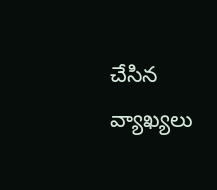చేసిన వ్యాఖ్యలు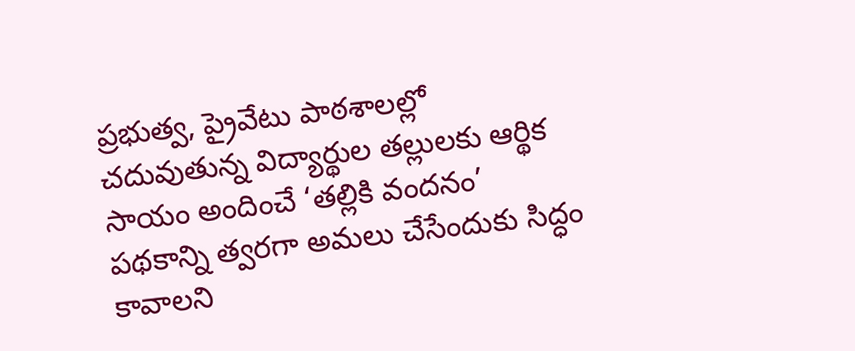ప్రభుత్వ, ప్రైవేటు పాఠశాలల్లో చదువుతున్న విద్యార్థుల తల్లులకు ఆర్థిక సాయం అందించే ‘తల్లికి వందనం’ పథకాన్ని త్వరగా అమలు చేసేందుకు సిద్ధం కావాలని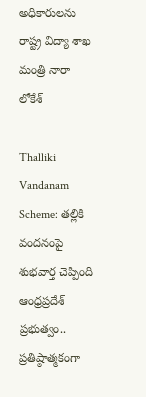అధికారులను రాష్ట్ర విద్యా శాఖ మంత్రి నారా లోకేశ్

Thalliki Vandanam Scheme: తల్లికి వందనంపై శుభవార్త చెప్పింది ఆంధ్రప్రదేశ్ ప్రభుత్వం.. ప్రతిష్ఠాత్మకంగా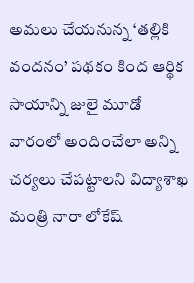అమలు చేయనున్న ‘తల్లికి వందనం’ పథకం కింద ఆర్థిక సాయాన్ని జులై మూడో వారంలో అందించేలా అన్ని చర్యలు చేపట్టాలని విద్యాశాఖ మంత్రి నారా లోకేష్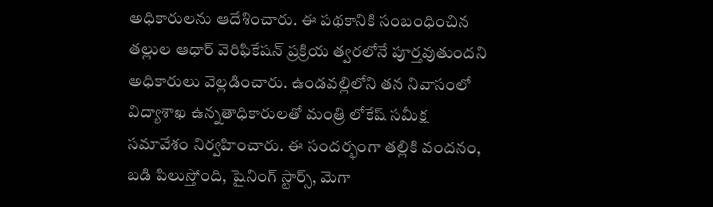అధికారులను ఆదేశించారు. ఈ పథకానికి సంబంధించిన తల్లుల ఆధార్ వెరిఫికేషన్ ప్రక్రియ త్వరలోనే పూర్తవుతుందని అధికారులు వెల్లడించారు. ఉండవల్లిలోని తన నివాసంలో విద్యాశాఖ ఉన్నతాధికారులతో మంత్రి లోకేష్ సమీక్ష సమావేశం నిర్వహించారు. ఈ సందర్భంగా తల్లికి వందనం, బడి పిలుస్తోంది, షైనింగ్ స్టార్స్, మెగా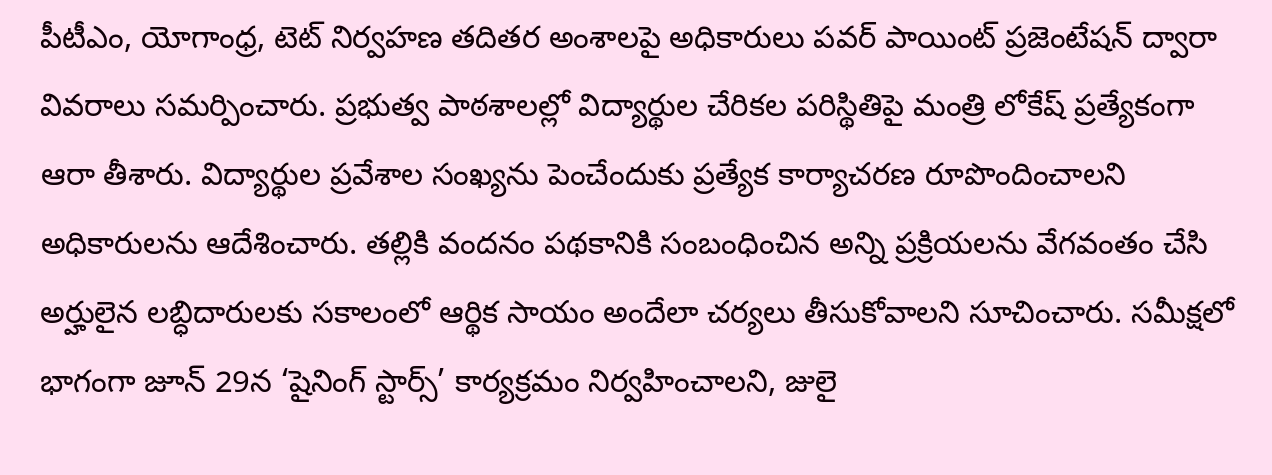పీటీఎం, యోగాంధ్ర, టెట్ నిర్వహణ తదితర అంశాలపై అధికారులు పవర్ పాయింట్ ప్రజెంటేషన్ ద్వారా వివరాలు సమర్పించారు. ప్రభుత్వ పాఠశాలల్లో విద్యార్థుల చేరికల పరిస్థితిపై మంత్రి లోకేష్ ప్రత్యేకంగా ఆరా తీశారు. విద్యార్థుల ప్రవేశాల సంఖ్యను పెంచేందుకు ప్రత్యేక కార్యాచరణ రూపొందించాలని అధికారులను ఆదేశించారు. తల్లికి వందనం పథకానికి సంబంధించిన అన్ని ప్రక్రియలను వేగవంతం చేసి అర్హులైన లబ్ధిదారులకు సకాలంలో ఆర్థిక సాయం అందేలా చర్యలు తీసుకోవాలని సూచించారు. సమీక్షలో భాగంగా జూన్ 29న ‘షైనింగ్ స్టార్స్’ కార్యక్రమం నిర్వహించాలని, జులై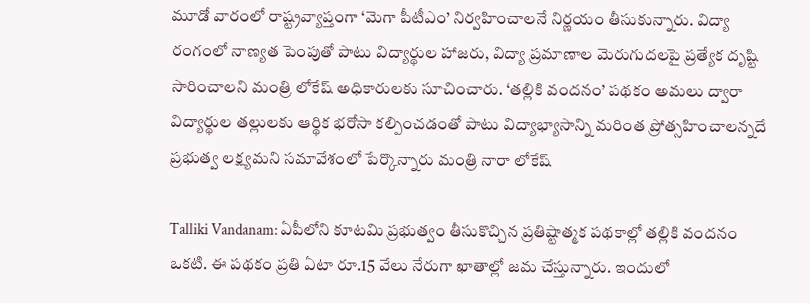మూడో వారంలో రాష్ట్రవ్యాప్తంగా ‘మెగా పీటీఎం’ నిర్వహించాలనే నిర్ణయం తీసుకున్నారు. విద్యా రంగంలో నాణ్యత పెంపుతో పాటు విద్యార్థుల హాజరు, విద్యా ప్రమాణాల మెరుగుదలపై ప్రత్యేక దృష్టి సారించాలని మంత్రి లోకేష్ అధికారులకు సూచించారు. ‘తల్లికి వందనం’ పథకం అమలు ద్వారా విద్యార్థుల తల్లులకు ఆర్థిక భరోసా కల్పించడంతో పాటు విద్యాభ్యాసాన్ని మరింత ప్రోత్సహించాలన్నదే ప్రభుత్వ లక్ష్యమని సమావేశంలో పేర్కొన్నారు మంత్రి నారా లోకేష్

Talliki Vandanam: ఏపీలోని కూటమి ప్రభుత్వం తీసుకొచ్చిన ప్రతిష్టాత్మక పథకాల్లో తల్లికి వందనం ఒకటి. ఈ పథకం ప్రతి ఏటా రూ.15 వేలు నేరుగా ఖాతాల్లో జమ చేస్తున్నారు. ఇందులో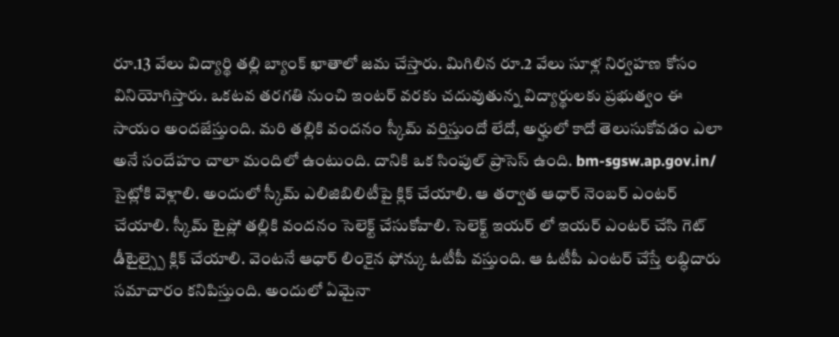రూ.13 వేలు విద్యార్థి తల్లి బ్యాంక్ ఖాతాలో జమ చేస్తారు. మిగిలిన రూ.2 వేలు సూళ్ల నిర్వహణ కోసం వినియోగిస్తారు. ఒకటవ తరగతి నుంచి ఇంటర్ వరకు చదువుతున్న విద్యార్థులకు ప్రభుత్వం ఈ సాయం అందజేస్తుంది. మరి తల్లికి వందనం స్కీమ్ వర్తిస్తుందో లేదో, అర్హులో కాదో తెలుసుకోవడం ఎలా అనే సందేహం చాలా మందిలో ఉంటుంది. దానికి ఒక సింపుల్ ప్రాసెస్ ఉంది. bm-sgsw.ap.gov.in/ సైట్లోకి వెళ్లాలి. అందులో స్కీమ్ ఎలిజిబిలిటీపై క్లిక్ చేయాలి. ఆ తర్వాత ఆధార్ నెంబర్ ఎంటర్ చేయాలి. స్కీమ్ టైప్లో తల్లికి వందనం సెలెక్ట్ చేసుకోవాలి. సెలెక్ట్ ఇయర్ లో ఇయర్ ఎంటర్ చేసి గెట్ డీటైల్స్పై క్లిక్ చేయాలి. వెంటనే ఆధార్ లింకైన ఫోన్కు ఓటీపీ వస్తుంది. ఆ ఓటీపీ ఎంటర్ చేస్తే లబ్ధిదారు సమాచారం కనిపిస్తుంది. అందులో ఏమైనా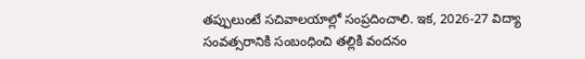తప్పులుంటే సచివాలయాల్లో సంప్రదించాలి. ఇక, 2026-27 విద్యా సంవత్సరానికి సంబంధించి తల్లికి వందనం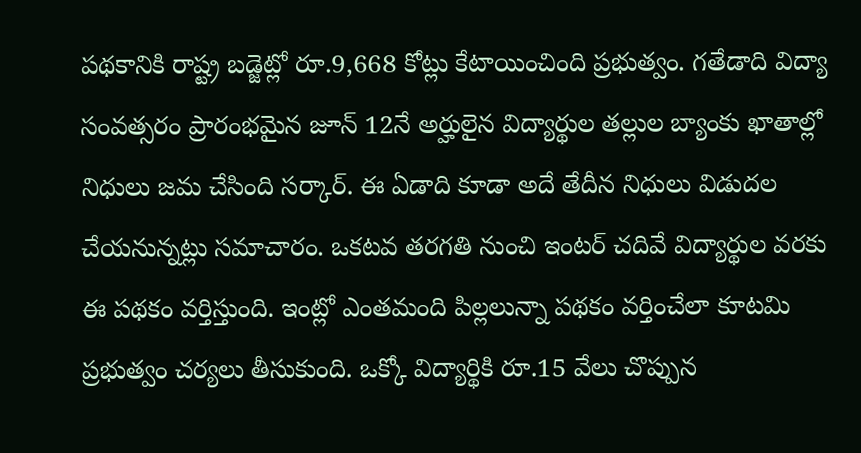పథకానికి రాష్ట్ర బడ్జెట్లో రూ.9,668 కోట్లు కేటాయించింది ప్రభుత్వం. గతేడాది విద్యా సంవత్సరం ప్రారంభమైన జూన్ 12నే అర్హులైన విద్యార్థుల తల్లుల బ్యాంకు ఖాతాల్లో నిధులు జమ చేసింది సర్కార్. ఈ ఏడాది కూడా అదే తేదీన నిధులు విడుదల చేయనున్నట్లు సమాచారం. ఒకటవ తరగతి నుంచి ఇంటర్ చదివే విద్యార్థుల వరకు ఈ పథకం వర్తిస్తుంది. ఇంట్లో ఎంతమంది పిల్లలున్నా పథకం వర్తించేలా కూటమి ప్రభుత్వం చర్యలు తీసుకుంది. ఒక్కో విద్యార్థికి రూ.15 వేలు చొప్పున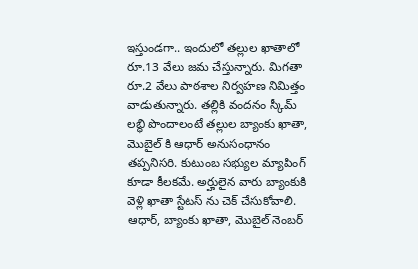ఇస్తుండగా.. ఇందులో తల్లుల ఖాతాలో రూ.13 వేలు జమ చేస్తున్నారు. మిగతా రూ.2 వేలు పాఠశాల నిర్వహణ నిమిత్తం వాడుతున్నారు. తల్లికి వందనం స్కీమ్ లబ్ధి పొందాలంటే తల్లుల బ్యాంకు ఖాతా, మొబైల్ కి ఆధార్ అనుసంధానం తప్పనిసరి. కుటుంబ సభ్యుల మ్యాపింగ్ కూడా కీలకమే. అర్హులైన వారు బ్యాంకుకి వెళ్లి ఖాతా స్టేటస్ ను చెక్ చేసుకోవాలి. ఆధార్, బ్యాంకు ఖాతా, మొబైల్ నెంబర్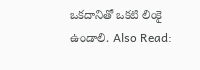ఒకదానితో ఒకటి లింకై ఉండాలి. Also Read: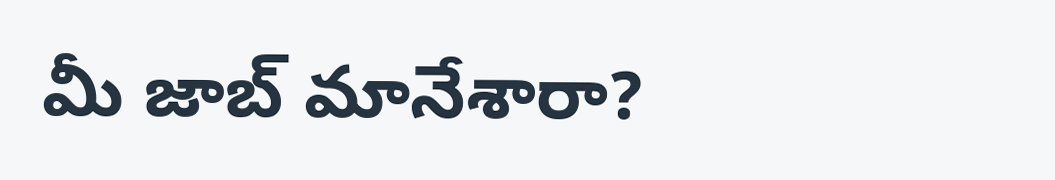మీ జాబ్ మానేశారా?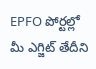EPFO పోర్టల్లో మీ ఎగ్జిట్ తేదీని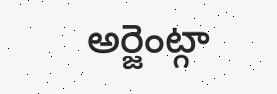అర్జెంట్గా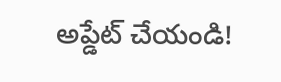అప్డేట్ చేయండి!